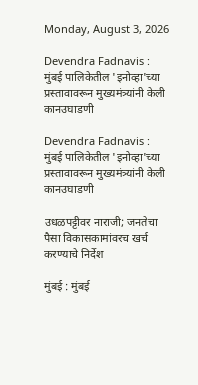Monday, August 3, 2026

Devendra Fadnavis : मुंबई पालिकेतील 'इनोव्हा'च्या प्रस्तावावरून मुख्यमंत्र्यांनी केली कानउघाडणी

Devendra Fadnavis : मुंबई पालिकेतील 'इनोव्हा'च्या प्रस्तावावरून मुख्यमंत्र्यांनी केली कानउघाडणी

उधळपट्टीवर नाराजी; जनतेचा पैसा विकासकामांवरच खर्च करण्याचे निर्देश

मुंबई : मुंबई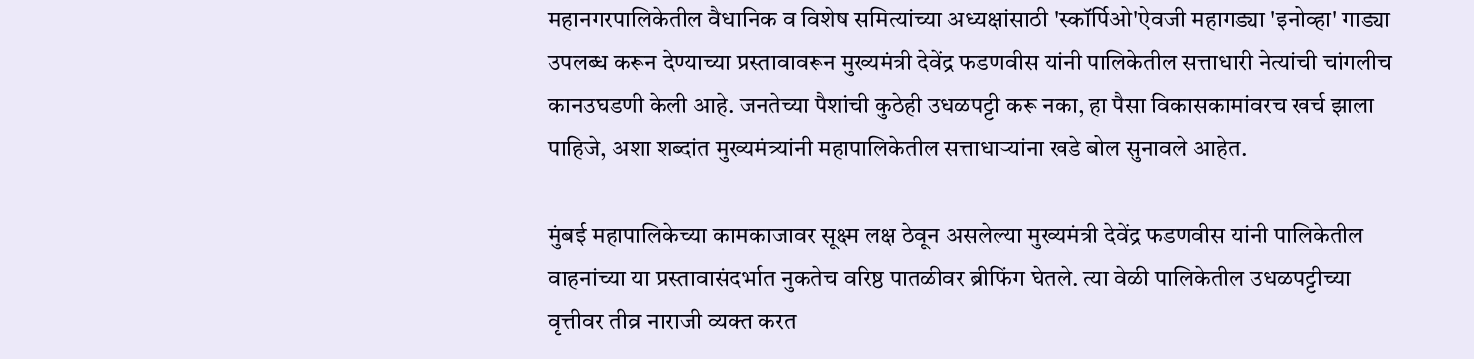महानगरपालिकेतील वैधानिक व विशेष समित्यांच्या अध्यक्षांसाठी 'स्कॉर्पिओ'ऐवजी महागड्या 'इनोव्हा' गाड्या उपलब्ध करून देण्याच्या प्रस्तावावरून मुख्यमंत्री देवेंद्र फडणवीस यांनी पालिकेतील सत्ताधारी नेत्यांची चांगलीच कानउघडणी केली आहे. जनतेच्या पैशांची कुठेही उधळपट्टी करू नका, हा पैसा विकासकामांवरच खर्च झाला पाहिजे, अशा शब्दांत मुख्यमंत्र्यांनी महापालिकेतील सत्ताधाऱ्यांना खडे बोल सुनावले आहेत.

मुंबई महापालिकेच्या कामकाजावर सूक्ष्म लक्ष ठेवून असलेल्या मुख्यमंत्री देवेंद्र फडणवीस यांनी पालिकेतील वाहनांच्या या प्रस्तावासंदर्भात नुकतेच वरिष्ठ पातळीवर ब्रीफिंग घेतले. त्या वेळी पालिकेतील उधळपट्टीच्या वृत्तीवर तीव्र नाराजी व्यक्त करत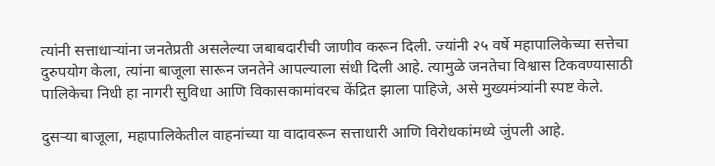त्यांनी सत्ताधाऱ्यांना जनतेप्रती असलेल्या जबाबदारीची जाणीव करून दिली. ज्यांनी २५ वर्षे महापालिकेच्या सत्तेचा दुरुपयोग केला, त्यांना बाजूला सारून जनतेने आपल्याला संधी दिली आहे. त्यामुळे जनतेचा विश्वास टिकवण्यासाठी पालिकेचा निधी हा नागरी सुविधा आणि विकासकामांवरच केंद्रित झाला पाहिजे, असे मुख्यमंत्र्यांनी स्पष्ट केले.

दुसऱ्या बाजूला, महापालिकेतील वाहनांच्या या वादावरून सत्ताधारी आणि विरोधकांमध्ये जुंपली आहे.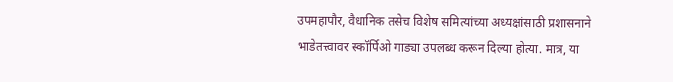उपमहापौर, वैधानिक तसेच विशेष समित्यांच्या अध्यक्षांसाठी प्रशासनाने भाडेतत्त्वावर स्कॉर्पिओ गाड्या उपलब्ध करून दिल्या होत्या. मात्र, या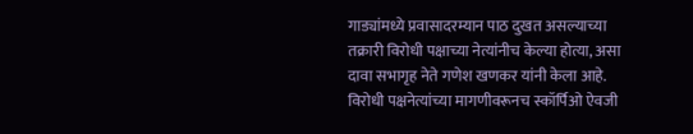गाड्यांमध्ये प्रवासादरम्यान पाठ दुखत असल्याच्या तक्रारी विरोधी पक्षाच्या नेत्यांनीच केल्या होत्या, असा दावा सभागृह नेते गणेश खणकर यांनी केला आहे. विरोधी पक्षनेत्यांच्या मागणीवरूनच स्कॉर्पिओ ऐवजी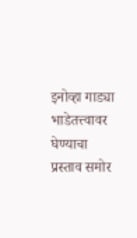इनोव्हा गाड्या भाडेतत्त्वावर घेण्याचा प्रस्ताव समोर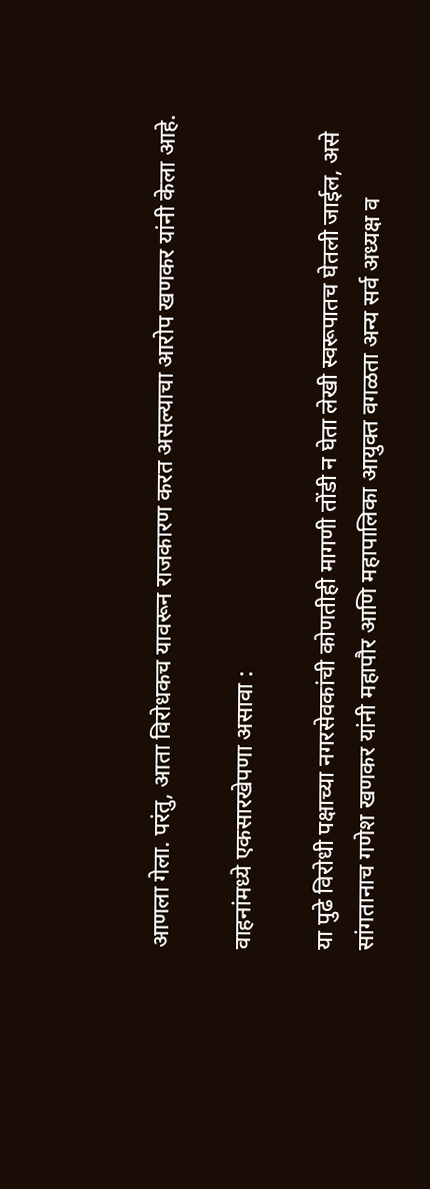आणला गेला. परंतु, आता विरोधकच यावरून राजकारण करत असल्याचा आरोप खणकर यांनी केला आहे.

वाहनांमध्ये एकसारखेपणा असावा :

या पुढे विरोधी पक्षाच्या नगरसेवकांची कोणतीही मागणी तोंडी न घेता लेखी स्वरूपातच घेतली जाईल, असे सांगतानाच गणेश खणकर यांनी महापौर आणि महापालिका आयुक्त वगळता अन्य सर्व अध्यक्ष व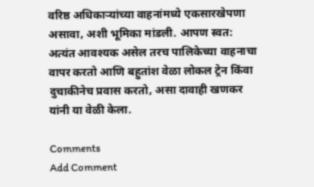वरिष्ठ अधिकाऱ्यांच्या वाहनांमध्ये एकसारखेपणा असावा, अशी भूमिका मांडली. आपण स्वत: अत्यंत आवश्यक असेल तरच पालिकेच्या वाहनाचा वापर करतो आणि बहुतांश वेळा लोकल ट्रेन किंवा दुचाकीनेच प्रवास करतो, असा दावाही खणकर यांनी या वेळी केला.

Comments
Add Comment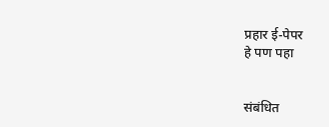प्रहार ई-पेपर
हे पण पहा


संबंधित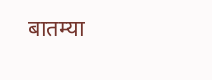बातम्या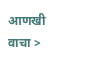आणखी वाचा >